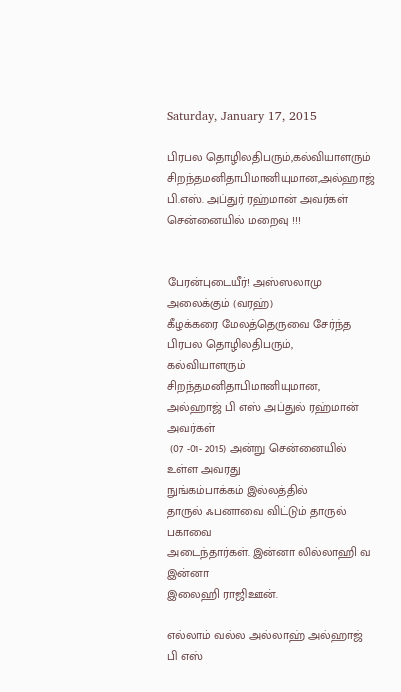Saturday, January 17, 2015

பிரபல தொழிலதிபரும்,கல்வியாளரும் சிறந்தமனிதாபிமானியுமான,அல்ஹாஜ் பி.எஸ். அப்துர் ரஹ்மான் அவர்கள் சென்னையில் மறைவு !!!


பேரன்புடையீர்! அஸ்ஸலாமு அலைக்கும் (வரஹ்)
கீழக்கரை மேலத்தெருவை சேர்ந்த பிரபல தொழிலதிபரும்,
கல்வியாளரும் சிறந்தமனிதாபிமானியுமான,
அல்ஹாஜ் பி எஸ் அப்துல் ரஹ்மான் அவர்கள்
 (07 -01- 2015) அன்று சென்னையில் உள்ள அவரது
நுங்கம்பாக்கம் இல்லத்தில்
தாருல் ஃபனாவை விட்டும் தாருல் பகாவை
அடைந்தார்கள். இன்னா லில்லாஹி வ இன்னா
இலைஹி ராஜிஊன்.

எல்லாம் வல்ல அல்லாஹ் அல்ஹாஜ் பி எஸ்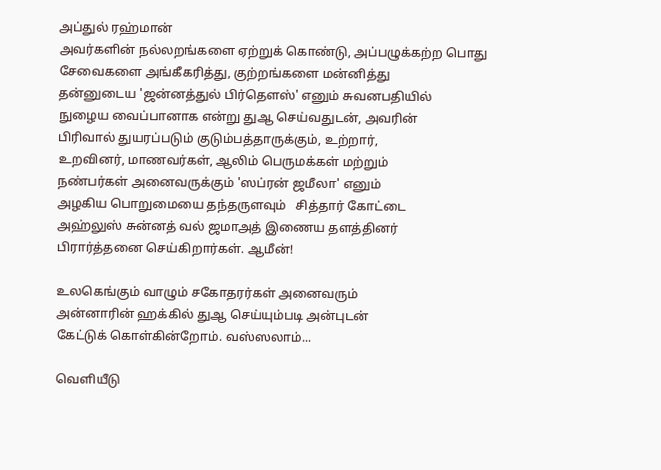அப்துல் ரஹ்மான்
அவர்களின் நல்லறங்களை ஏற்றுக் கொண்டு, அப்பழுக்கற்ற பொது சேவைகளை அங்கீகரித்து, குற்றங்களை மன்னித்து
தன்னுடைய 'ஜ‌ன்ன‌த்துல் பிர்தௌஸ்' எனும் சுவனபதியில்
நுழைய வைப்பானாக என்று துஆ செய்வதுடன், அவரின்
பிரிவால் துயரப்படும் குடும்பத்தாருக்கும், உற்றார்,
உறவினர், மாணவர்கள், ஆலிம் பெருமக்கள் மற்றும்
நண்பர்கள் அனைவருக்கும் 'ஸப்ரன் ஜமீலா' எனும்
அழகிய பொறுமையை தந்தருளவும்   சித்தார் கோட்டை
அஹ்லுஸ் சுன்னத் வல் ஜமாஅத் இணைய தளத்தினர்
பிரார்த்தனை செய்கிறார்கள். ஆமீன்!

உலகெங்கும் வாழும் சகோதரர்கள் அனைவரும்
அன்னாரின் ஹக்கில் துஆ செய்யும்படி அன்புடன்
கேட்டுக் கொள்கின்றோம். வஸ்ஸலாம்...

வெளியீடு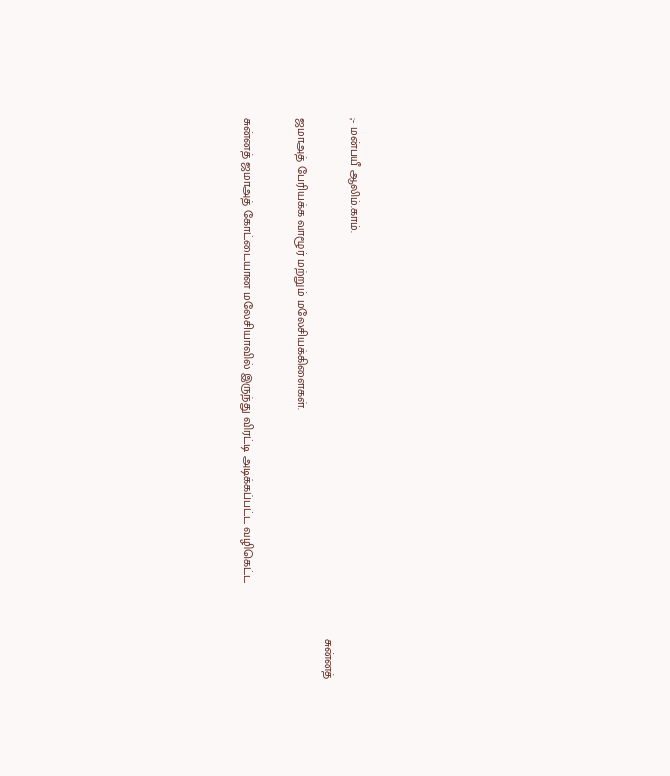;- மன்பயீ ஆலிம்.காம்.
                                                                                                                                                           சுன்னத் ஜமாஅத் பேரியக்க வாழூர் மற்றும் மலேசியக்கிளைகள்.

சுன்னத் ஜமாஅத் கோட்டையான மலேசியாவில் இருந்து விரட்டி அடிக்கப்பட்ட வழிகெட்ட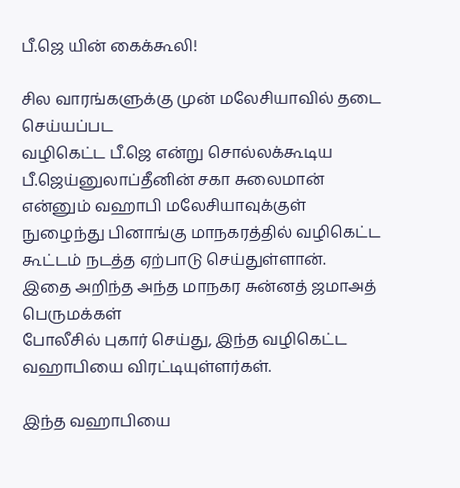பீ.ஜெ யின் கைக்கூலி!

சில வாரங்களுக்கு முன் மலேசியாவில் தடை செய்யப்பட
வழிகெட்ட பீ.ஜெ என்று சொல்லக்கூடிய பீ.ஜெய்னுலாப்தீனின் சகா சுலைமான் என்னும் வஹாபி மலேசியாவுக்குள் நுழைந்து பினாங்கு மாநகரத்தில் வழிகெட்ட கூட்டம் நடத்த ஏற்பாடு செய்துள்ளான்.
இதை அறிந்த அந்த மாநகர சுன்னத் ஜமாஅத் பெருமக்கள்
போலீசில் புகார் செய்து, இந்த வழிகெட்ட வஹாபியை விரட்டியுள்ளர்கள்.

இந்த வஹாபியை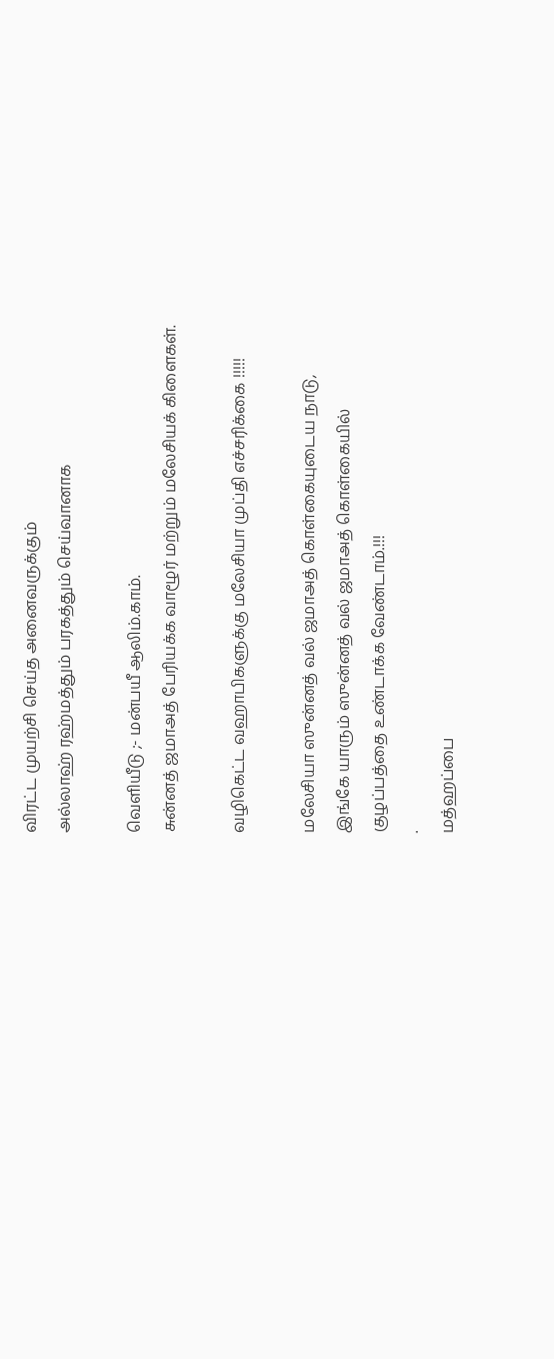விரட்ட முயற்சி செய்த அனைவருக்கும்
அல்லாஹ் ரஹ்மத்தும் பரகத்தும் செய்வானாக

வெளியீடு ;- மன்பயீ ஆலிம்.காம்.
சுன்னத் ஜமாஅத் பேரியக்க வாழூர் மற்றும் மலேசியக் கிளைகள்.

வழிகெட்ட வஹாபிகளுக்கு மலேசியா முப்தி எச்சரிக்கை !!!!!

மலேசியா ஸுன்னத் வல் ஜமாஅத் கொள்கையுடைய நாடு,
இங்கே யாரும் ஸுன்னத் வல் ஜமாஅத் கொள்கையில்
குழப்பத்தை உண்டாக்க வேண்டாம்.!!!
.
மத்ஹப்பை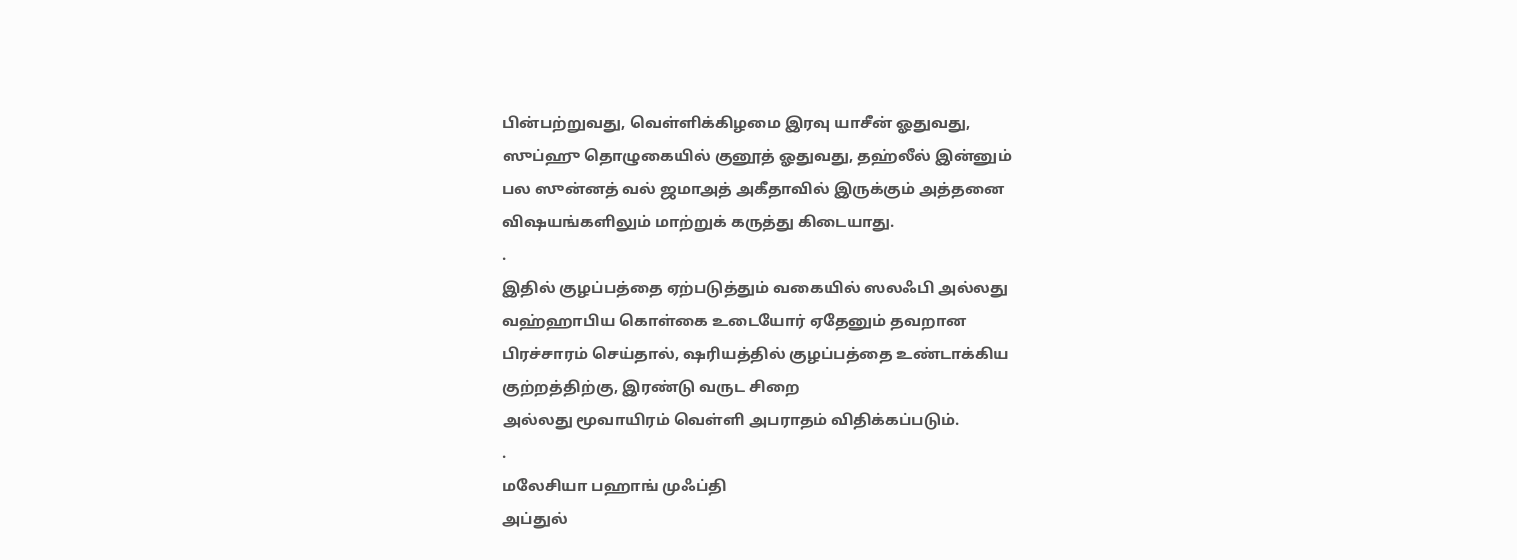பின்பற்றுவது, வெள்ளிக்கிழமை இரவு யாசீன் ஓதுவது,
ஸுப்ஹு தொழுகையில் குனூத் ஓதுவது, தஹ்லீல் இன்னும்
பல ஸுன்னத் வல் ஜமாஅத் அகீதாவில் இருக்கும் அத்தனை
விஷயங்களிலும் மாற்றுக் கருத்து கிடையாது.
.
இதில் குழப்பத்தை ஏற்படுத்தும் வகையில் ஸலஃபி அல்லது
வஹ்ஹாபிய கொள்கை உடையோர் ஏதேனும் தவறான
பிரச்சாரம் செய்தால், ஷரியத்தில் குழப்பத்தை உண்டாக்கிய
குற்றத்திற்கு, இரண்டு வருட சிறை
அல்லது மூவாயிரம் வெள்ளி அபராதம் விதிக்கப்படும்.
.
மலேசியா பஹாங் முஃப்தி
அப்துல்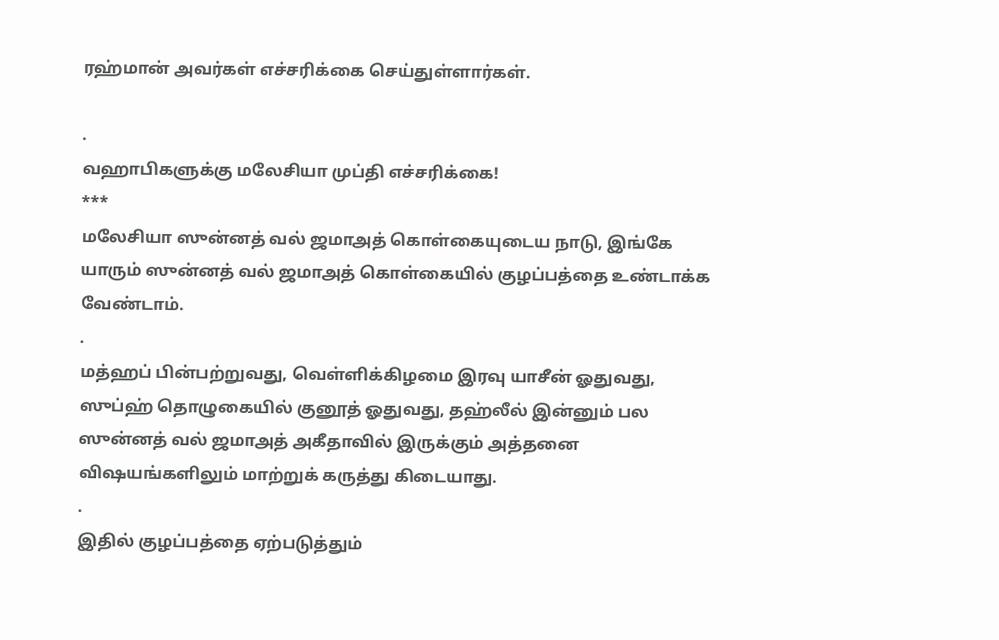ரஹ்மான் அவர்கள் எச்சரிக்கை செய்துள்ளார்கள்.

.
வஹாபிகளுக்கு மலேசியா முப்தி எச்சரிக்கை!
***
மலேசியா ஸுன்னத் வல் ஜமாஅத் கொள்கையுடைய நாடு, இங்கே யாரும் ஸுன்னத் வல் ஜமாஅத் கொள்கையில் குழப்பத்தை உண்டாக்க வேண்டாம்.
.
மத்ஹப் பின்பற்றுவது, வெள்ளிக்கிழமை இரவு யாசீன் ஓதுவது, ஸுப்ஹ் தொழுகையில் குனூத் ஓதுவது, தஹ்லீல் இன்னும் பல ஸுன்னத் வல் ஜமாஅத் அகீதாவில் இருக்கும் அத்தனை விஷயங்களிலும் மாற்றுக் கருத்து கிடையாது.
.
இதில் குழப்பத்தை ஏற்படுத்தும்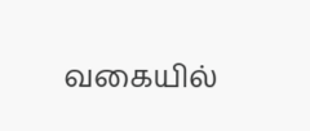வகையில்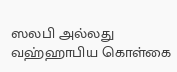ஸலபி அல்லது வஹ்ஹாபிய கொள்கை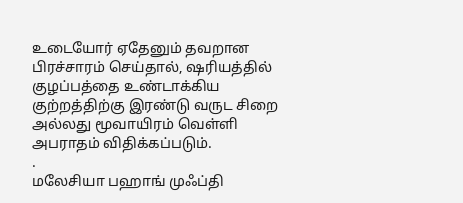உடையோர் ஏதேனும் தவறான பிரச்சாரம் செய்தால், ஷரியத்தில் குழப்பத்தை உண்டாக்கிய குற்றத்திற்கு இரண்டு வருட சிறை அல்லது மூவாயிரம் வெள்ளி அபராதம் விதிக்கப்படும்.
.
மலேசியா பஹாங் முஃப்தி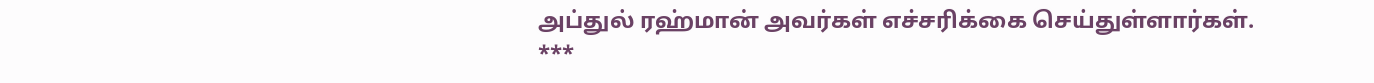அப்துல் ரஹ்மான் அவர்கள் எச்சரிக்கை செய்துள்ளார்கள்.
***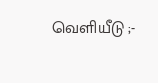வெளியீடு ;-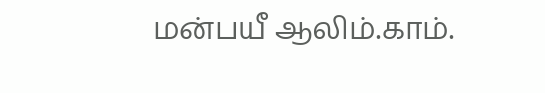மன்பயீ ஆலிம்.காம்.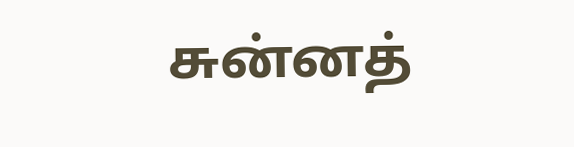சுன்னத்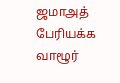ஜமாஅத் பேரியக்க வாழூர்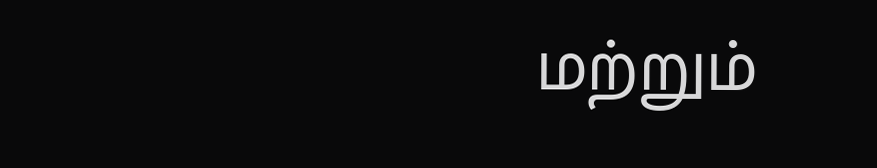மற்றும்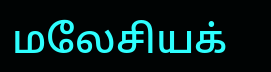மலேசியக்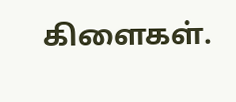கிளைகள்.